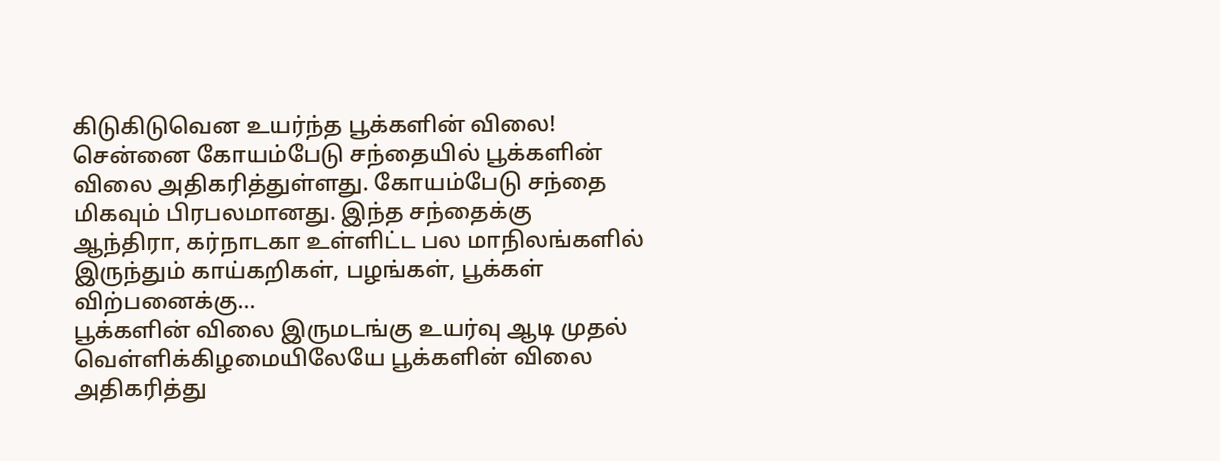கிடுகிடுவென உயர்ந்த பூக்களின் விலை! சென்னை கோயம்பேடு சந்தையில் பூக்களின் விலை அதிகரித்துள்ளது. கோயம்பேடு சந்தை மிகவும் பிரபலமானது. இந்த சந்தைக்கு ஆந்திரா, கர்நாடகா உள்ளிட்ட பல மாநிலங்களில் இருந்தும் காய்கறிகள், பழங்கள், பூக்கள் விற்பனைக்கு...
பூக்களின் விலை இருமடங்கு உயர்வு ஆடி முதல் வெள்ளிக்கிழமையிலேயே பூக்களின் விலை அதிகரித்து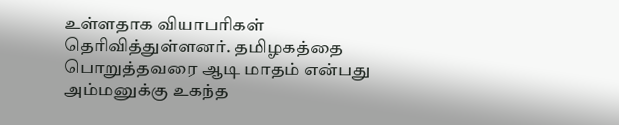உள்ளதாக வியாபரிகள் தெரிவித்துள்ளனர். தமிழகத்தை பொறுத்தவரை ஆடி மாதம் என்பது அம்மனுக்கு உகந்த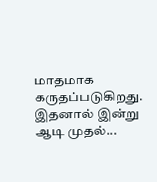மாதமாக கருதப்படுகிறது. இதனால் இன்று ஆடி முதல்...